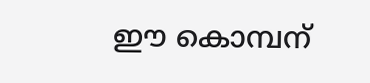ഈ കൊമ്പന്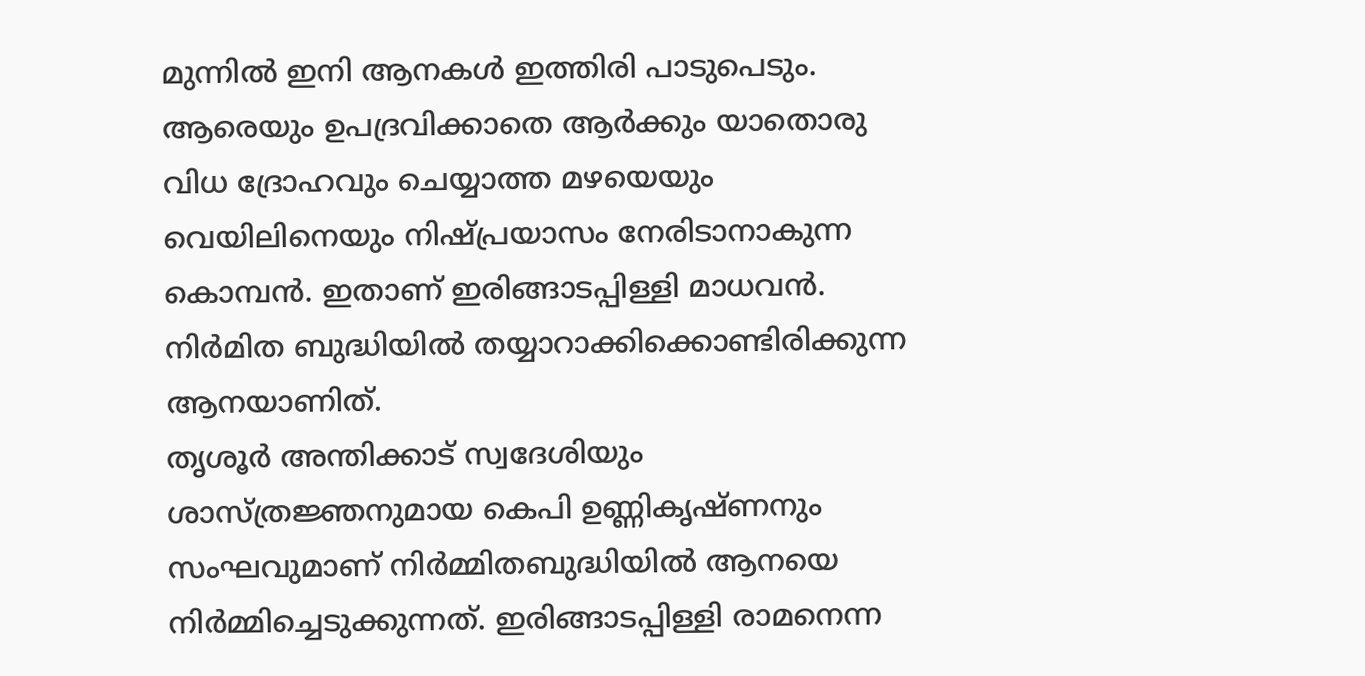മുന്നിൽ ഇനി ആനകൾ ഇത്തിരി പാടുപെടും. ആരെയും ഉപദ്രവിക്കാതെ ആർക്കും യാതൊരു വിധ ദ്രോഹവും ചെയ്യാത്ത മഴയെയും വെയിലിനെയും നിഷ്പ്രയാസം നേരിടാനാകുന്ന കൊമ്പൻ. ഇതാണ് ഇരിങ്ങാടപ്പിള്ളി മാധവൻ. നിർമിത ബുദ്ധിയിൽ തയ്യാറാക്കിക്കൊണ്ടിരിക്കുന്ന ആനയാണിത്.
തൃശൂർ അന്തിക്കാട് സ്വദേശിയും ശാസ്ത്രജ്ഞനുമായ കെപി ഉണ്ണികൃഷ്ണനും സംഘവുമാണ് നിർമ്മിതബുദ്ധിയിൽ ആനയെ നിർമ്മിച്ചെടുക്കുന്നത്. ഇരിങ്ങാടപ്പിള്ളി രാമനെന്ന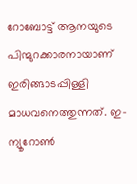റോബോട്ട് ആനയുടെ പിന്മുറക്കാരനായാണ് ഇരിങ്ങാടപ്പിള്ളി മാധവനെത്തുന്നത്. ഇ-ന്യൂറോൺ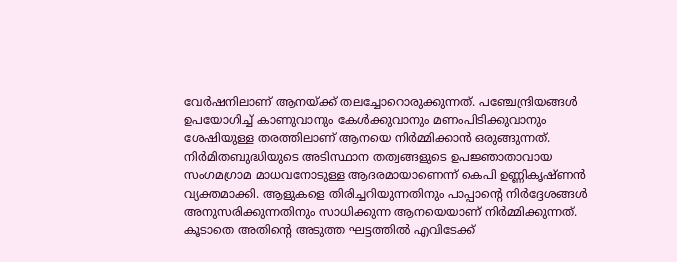വേർഷനിലാണ് ആനയ്ക്ക് തലച്ചോറൊരുക്കുന്നത്. പഞ്ചേന്ദ്രിയങ്ങൾ ഉപയോഗിച്ച് കാണുവാനും കേൾക്കുവാനും മണംപിടിക്കുവാനും ശേഷിയുള്ള തരത്തിലാണ് ആനയെ നിർമ്മിക്കാൻ ഒരുങ്ങുന്നത്.
നിർമിതബുദ്ധിയുടെ അടിസ്ഥാന തത്വങ്ങളുടെ ഉപജ്ഞാതാവായ സംഗമഗ്രാമ മാധവനോടുള്ള ആദരമായാണെന്ന് കെപി ഉണ്ണികൃഷ്ണൻ വ്യക്തമാക്കി. ആളുകളെ തിരിച്ചറിയുന്നതിനും പാപ്പാന്റെ നിർദ്ദേശങ്ങൾ അനുസരിക്കുന്നതിനും സാധിക്കുന്ന ആനയെയാണ് നിർമ്മിക്കുന്നത്. കൂടാതെ അതിന്റെ അടുത്ത ഘട്ടത്തിൽ എവിടേക്ക്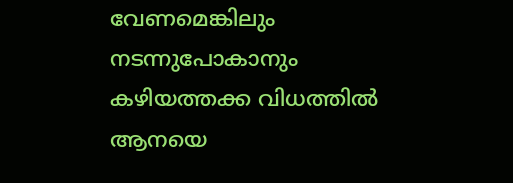വേണമെങ്കിലും നടന്നുപോകാനും കഴിയത്തക്ക വിധത്തിൽ ആനയെ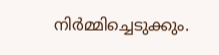നിർമ്മിച്ചെടുക്കും.